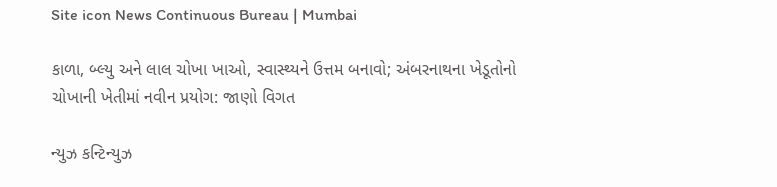Site icon News Continuous Bureau | Mumbai

કાળા, બ્લ્યુ અને લાલ ચોખા ખાઓ, સ્વાસ્થ્યને ઉત્તમ બનાવો; અંબરનાથના ખેડૂતોનો ચોખાની ખેતીમાં નવીન પ્રયોગ: જાણો વિગત

ન્યુઝ કન્ટિન્યુઝ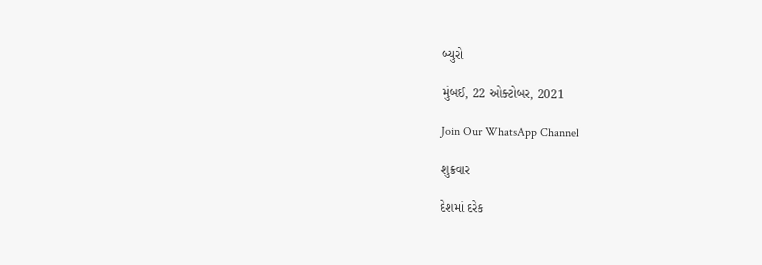બ્યુરો

મુંબઈ, 22 ઓક્ટોબર, 2021

Join Our WhatsApp Channel

શુક્રવાર

દેશમાં દરેક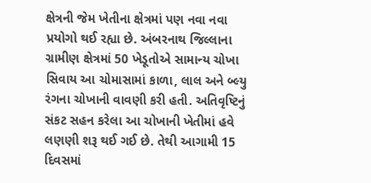ક્ષેત્રની જેમ ખેતીના ક્ષેત્રમાં પણ નવા નવા પ્રયોગો થઈ રહ્યા છે. અંબરનાથ જિલ્લાના ગ્રામીણ ક્ષેત્રમાં 50 ખેડૂતોએ સામાન્ય ચોખા સિવાય આ ચોમાસામાં કાળા, લાલ અને બ્લ્યુ રંગના ચોખાની વાવણી કરી હતી. અતિવૃષ્ટિનું સંકટ સહન કરેલા આ ચોખાની ખેતીમાં હવે લણણી શરૂ થઈ ગઈ છે. તેથી આગામી 15 દિવસમાં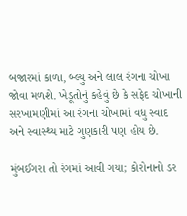બજારમાં કાળા, બ્લ્યુ અને લાલ રંગના ચોખા જોવા મળશે. ખેડૂતોનું કહેવું છે કે સફેદ ચોખાની સરખામણીમાં આ રંગના ચોખામાં વધુ સ્વાદ અને સ્વાસ્થ્ય માટે ગુણકારી પણ હોય છે.

મુંબઈગરા તો રંગમાં આવી ગયા; કોરોનાનો ડર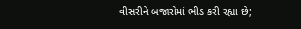વીસરીને બજારોમાં ભીડ કરી રહ્યા છે;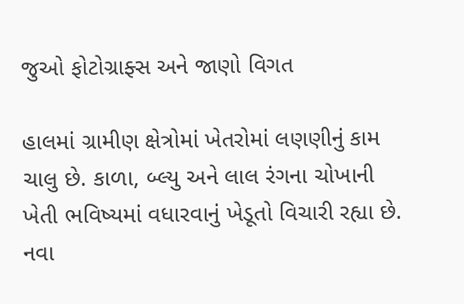જુઓ ફોટોગ્રાફ્સ અને જાણો વિગત

હાલમાં ગ્રામીણ ક્ષેત્રોમાં ખેતરોમાં લણણીનું કામ ચાલુ છે. કાળા, બ્લ્યુ અને લાલ રંગના ચોખાની ખેતી ભવિષ્યમાં વધારવાનું ખેડૂતો વિચારી રહ્યા છે. નવા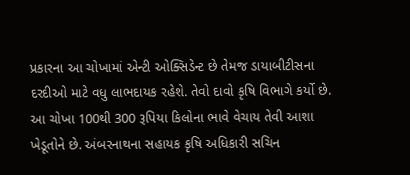પ્રકારના આ ચોખામાં એન્ટી ઓક્સિડેન્ટ છે તેમજ ડાયાબીટીસના દરદીઓ માટે વધુ લાભદાયક રહેશે. તેવો દાવો કૃષિ વિભાગે કર્યો છે. આ ચોખા 100થી 300 રૂપિયા કિલોના ભાવે વેચાય તેવી આશા ખેડૂતોને છે. અંબરનાથના સહાયક કૃષિ અધિકારી સચિન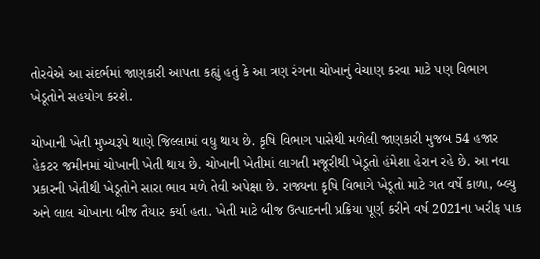તોરવેએ આ સંદર્ભમાં જાણકારી આપતા કહ્યું હતું કે આ ત્રણ રંગના ચોખાનું વેચાણ કરવા માટે પણ વિભાગ ખેડૂતોને સહયોગ કરશે.

ચોખાની ખેતી મુખ્યરૂપે થાણે જિલ્લામાં વધુ થાય છે. કૃષિ વિભાગ પાસેથી મળેલી જાણકારી મુજબ 54 હજાર હેકટર જમીનમાં ચોખાની ખેતી થાય છે. ચોખાની ખેતીમાં લાગતી મજૂરીથી ખેડૂતો હંમેશા હેરાન રહે છે. આ નવા પ્રકારની ખેતીથી ખેડૂતોને સારા ભાવ મળે તેવી અપેક્ષા છે. રાજ્યના કૃષિ વિભાગે ખેડૂતો માટે ગત વર્ષે કાળા, બ્લ્યુ અને લાલ ચોખાના બીજ તૈયાર કર્યા હતા. ખેતી માટે બીજ ઉત્પાદનની પ્રક્રિયા પૂર્ણ કરીને વર્ષ 2021ના ખરીફ પાક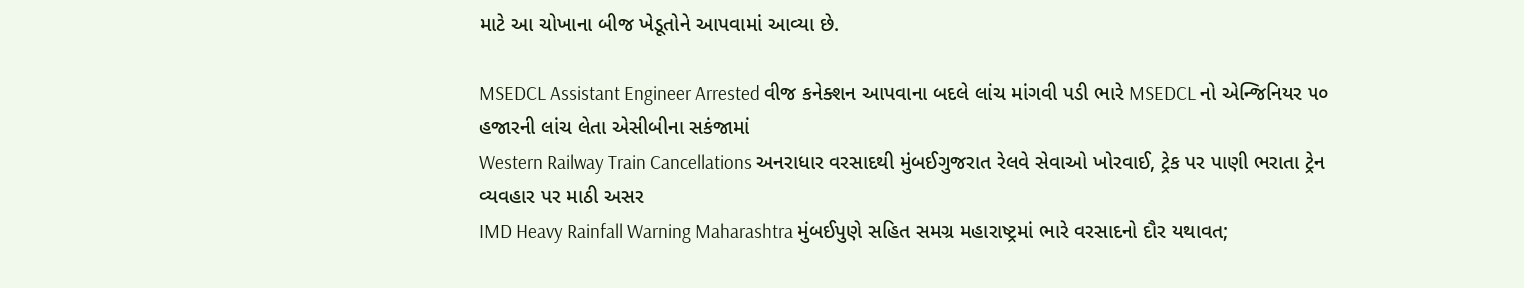માટે આ ચોખાના બીજ ખેડૂતોને આપવામાં આવ્યા છે.

MSEDCL Assistant Engineer Arrested વીજ કનેક્શન આપવાના બદલે લાંચ માંગવી પડી ભારે MSEDCL નો એન્જિનિયર ૫૦ હજારની લાંચ લેતા એસીબીના સકંજામાં
Western Railway Train Cancellations અનરાધાર વરસાદથી મુંબઈગુજરાત રેલવે સેવાઓ ખોરવાઈ, ટ્રેક પર પાણી ભરાતા ટ્રેન વ્યવહાર પર માઠી અસર
IMD Heavy Rainfall Warning Maharashtra મુંબઈપુણે સહિત સમગ્ર મહારાષ્ટ્રમાં ભારે વરસાદનો દૌર યથાવત;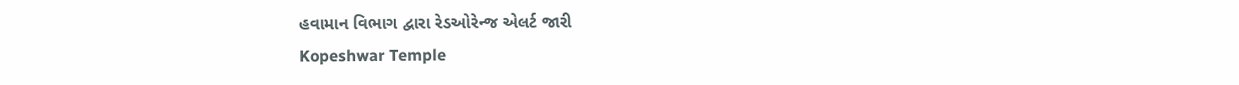હવામાન વિભાગ દ્વારા રેડઓરેન્જ એલર્ટ જારી
Kopeshwar Temple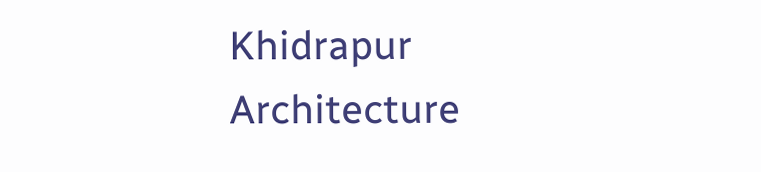Khidrapur Architecture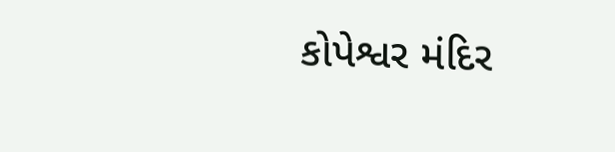કોપેશ્વર મંદિર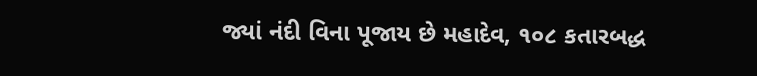જ્યાં નંદી વિના પૂજાય છે મહાદેવ, ૧૦૮ કતારબદ્ધ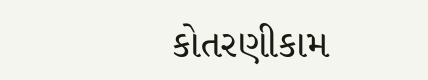કોતરણીકામ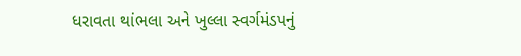ધરાવતા થાંભલા અને ખુલ્લા સ્વર્ગમંડપનું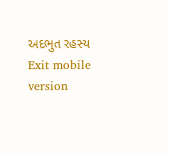અદભુત રહસ્ય
Exit mobile version